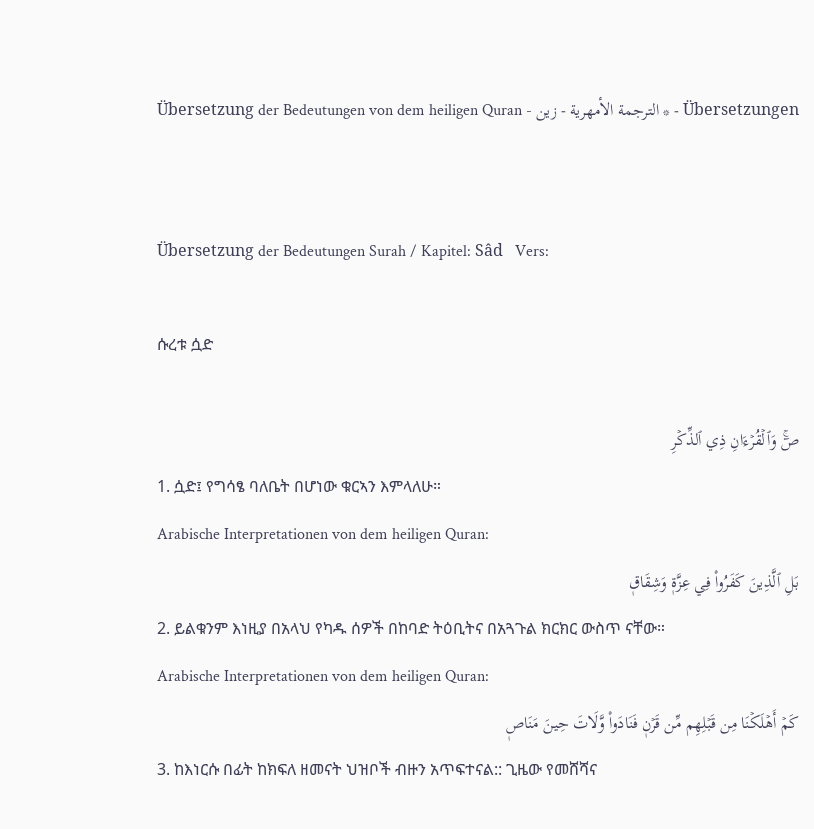Übersetzung der Bedeutungen von dem heiligen Quran - الترجمة الأمهرية - زين * - Übersetzungen


Übersetzung der Bedeutungen Surah / Kapitel: Sâd   Vers:

ሱረቱ ሷድ

صٓۚ وَٱلۡقُرۡءَانِ ذِي ٱلذِّكۡرِ
1. ሷድ፤ የግሳፄ ባለቤት በሆነው ቁርኣን እምላለሁ።
Arabische Interpretationen von dem heiligen Quran:
بَلِ ٱلَّذِينَ كَفَرُواْ فِي عِزَّةٖ وَشِقَاقٖ
2. ይልቁንም እነዚያ በአላህ የካዱ ሰዎች በከባድ ትዕቢትና በአጓጉል ክርክር ውስጥ ናቸው።
Arabische Interpretationen von dem heiligen Quran:
كَمۡ أَهۡلَكۡنَا مِن قَبۡلِهِم مِّن قَرۡنٖ فَنَادَواْ وَّلَاتَ حِينَ مَنَاصٖ
3. ከእነርሱ በፊት ከክፍለ ዘመናት ህዝቦች ብዙን አጥፍተናል:: ጊዜው የመሸሻና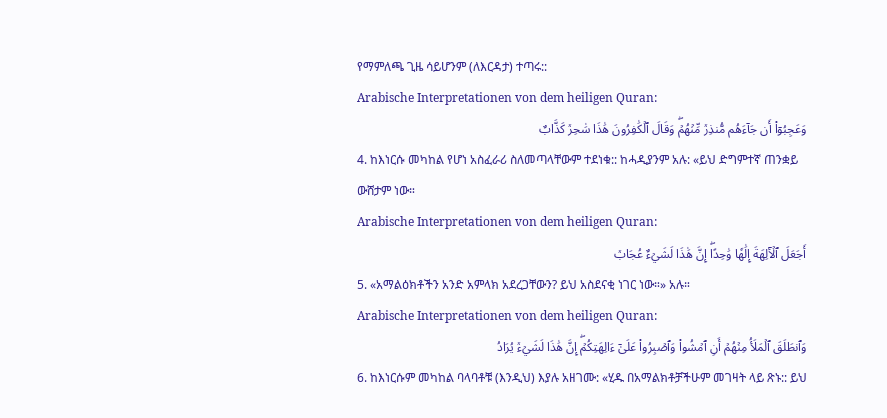የማምለጫ ጊዜ ሳይሆንም (ለእርዳታ) ተጣሩ::
Arabische Interpretationen von dem heiligen Quran:
وَعَجِبُوٓاْ أَن جَآءَهُم مُّنذِرٞ مِّنۡهُمۡۖ وَقَالَ ٱلۡكَٰفِرُونَ هَٰذَا سَٰحِرٞ كَذَّابٌ
4. ከእነርሱ መካከል የሆነ አስፈራሪ ስለመጣላቸውም ተደነቁ:: ከሓዲያንም አሉ: «ይህ ድግምተኛ ጠንቋይ ውሸታም ነው።
Arabische Interpretationen von dem heiligen Quran:
أَجَعَلَ ٱلۡأٓلِهَةَ إِلَٰهٗا وَٰحِدًاۖ إِنَّ هَٰذَا لَشَيۡءٌ عُجَابٞ
5. «አማልዕክቶችን አንድ አምላክ አደረጋቸውን? ይህ አስደናቂ ነገር ነው።» አሉ።
Arabische Interpretationen von dem heiligen Quran:
وَٱنطَلَقَ ٱلۡمَلَأُ مِنۡهُمۡ أَنِ ٱمۡشُواْ وَٱصۡبِرُواْ عَلَىٰٓ ءَالِهَتِكُمۡۖ إِنَّ هَٰذَا لَشَيۡءٞ يُرَادُ
6. ከእነርሱም መካከል ባላባቶቹ (እንዲህ) እያሉ አዘገሙ: «ሂዱ በአማልክቶቻችሁም መገዛት ላይ ጽኑ:: ይህ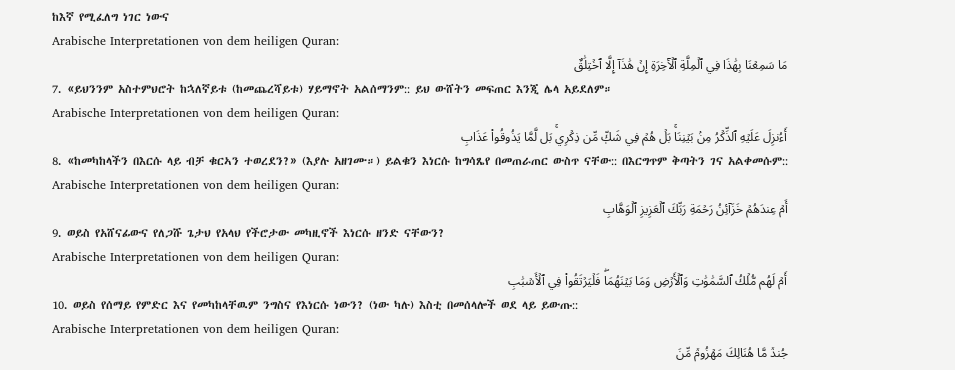ከእኛ የሚፈለግ ነገር ነውና
Arabische Interpretationen von dem heiligen Quran:
مَا سَمِعۡنَا بِهَٰذَا فِي ٱلۡمِلَّةِ ٱلۡأٓخِرَةِ إِنۡ هَٰذَآ إِلَّا ٱخۡتِلَٰقٌ
7. «ይህንንም አስተምህሮት ከኋለኛይቱ (ከመጨረሻይቱ) ሃይማኖት አልሰማንም:: ይህ ውሸትን መፍጠር እንጂ ሌላ አይደለም።
Arabische Interpretationen von dem heiligen Quran:
أَءُنزِلَ عَلَيۡهِ ٱلذِّكۡرُ مِنۢ بَيۡنِنَاۚ بَلۡ هُمۡ فِي شَكّٖ مِّن ذِكۡرِيۚ بَل لَّمَّا يَذُوقُواْ عَذَابِ
8. «ከመካከላችን በእርሱ ላይ ብቻ ቁርኣን ተወረደን?» (እያሉ አዘገሙ።) ይልቁን እነርሱ ከግሳጼየ በመጠራጠር ውስጥ ናቸው:: በእርግጥም ቅጣትን ገና አልቀመሱም::
Arabische Interpretationen von dem heiligen Quran:
أَمۡ عِندَهُمۡ خَزَآئِنُ رَحۡمَةِ رَبِّكَ ٱلۡعَزِيزِ ٱلۡوَهَّابِ
9. ወይስ የአሸናፊውና የለጋሹ ጌታህ የአላህ የችሮታው መካዚኖች እነርሱ ዘንድ ናቸውን?
Arabische Interpretationen von dem heiligen Quran:
أَمۡ لَهُم مُّلۡكُ ٱلسَّمَٰوَٰتِ وَٱلۡأَرۡضِ وَمَا بَيۡنَهُمَاۖ فَلۡيَرۡتَقُواْ فِي ٱلۡأَسۡبَٰبِ
10. ወይስ የሰማይ የምድር እና የመካከላቸዉም ንግስና የእነርሱ ነውን? (ነው ካሉ) እስቲ በመሰላሎች ወደ ላይ ይውጡ::
Arabische Interpretationen von dem heiligen Quran:
جُندٞ مَّا هُنَالِكَ مَهۡزُومٞ مِّنَ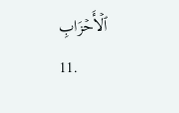ٱلۡأَحۡزَابِ
11.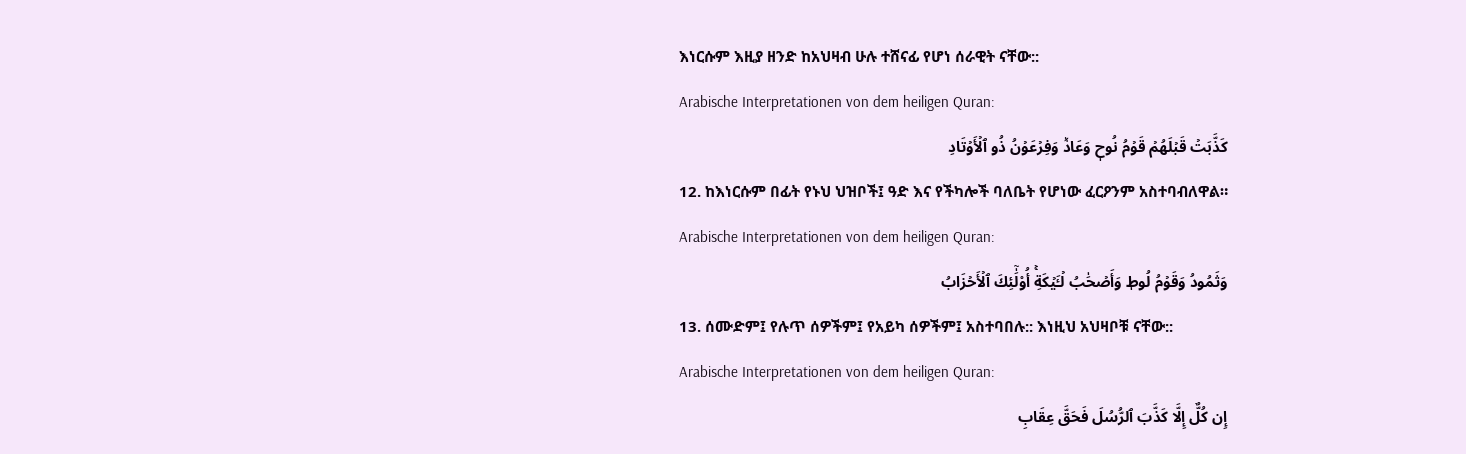እነርሱም እዚያ ዘንድ ከአህዛብ ሁሉ ተሸናፊ የሆነ ሰራዊት ናቸው::
Arabische Interpretationen von dem heiligen Quran:
كَذَّبَتۡ قَبۡلَهُمۡ قَوۡمُ نُوحٖ وَعَادٞ وَفِرۡعَوۡنُ ذُو ٱلۡأَوۡتَادِ
12. ከእነርሱም በፊት የኑህ ህዝቦች፤ ዓድ እና የችካሎች ባለቤት የሆነው ፈርዖንም አስተባብለዋል።
Arabische Interpretationen von dem heiligen Quran:
وَثَمُودُ وَقَوۡمُ لُوطٖ وَأَصۡحَٰبُ لۡـَٔيۡكَةِۚ أُوْلَٰٓئِكَ ٱلۡأَحۡزَابُ
13. ሰሙድም፤ የሉጥ ሰዎችም፤ የአይካ ሰዎችም፤ አስተባበሉ:: እነዚህ አህዛቦቹ ናቸው::
Arabische Interpretationen von dem heiligen Quran:
إِن كُلٌّ إِلَّا كَذَّبَ ٱلرُّسُلَ فَحَقَّ عِقَابِ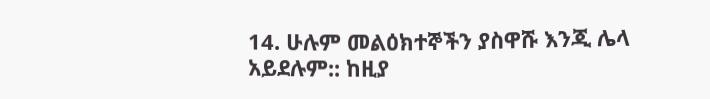14. ሁሉም መልዕክተኞችን ያስዋሹ እንጂ ሌላ አይደሉም:: ከዚያ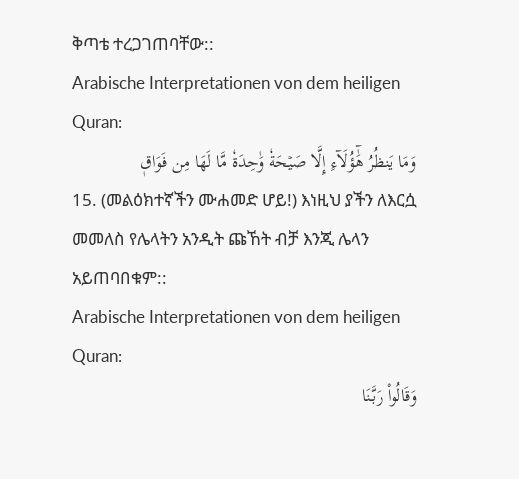ቅጣቴ ተረጋገጠባቸው::
Arabische Interpretationen von dem heiligen Quran:
وَمَا يَنظُرُ هَٰٓؤُلَآءِ إِلَّا صَيۡحَةٗ وَٰحِدَةٗ مَّا لَهَا مِن فَوَاقٖ
15. (መልዕክተኛችን ሙሐመድ ሆይ!) እነዚህ ያችን ለእርሷ መመለስ የሌላትን አንዲት ጩኸት ብቻ እንጂ ሌላን አይጠባበቁም::
Arabische Interpretationen von dem heiligen Quran:
وَقَالُواْ رَبَّنَا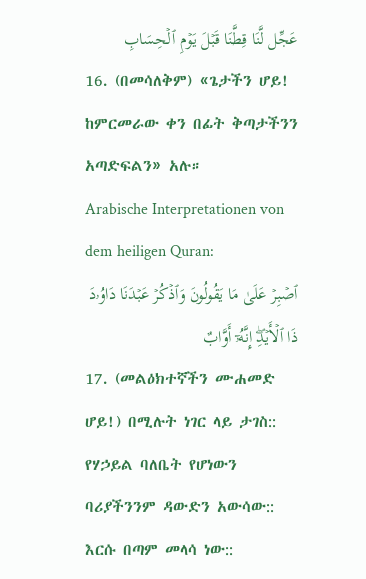عَجِّل لَّنَا قِطَّنَا قَبۡلَ يَوۡمِ ٱلۡحِسَابِ
16. (በመሳለቅም) «ጌታችን ሆይ! ከምርመራው ቀን በፊት ቅጣታችንን አጣድፍልን» አሉ።
Arabische Interpretationen von dem heiligen Quran:
ٱصۡبِرۡ عَلَىٰ مَا يَقُولُونَ وَٱذۡكُرۡ عَبۡدَنَا دَاوُۥدَ ذَا ٱلۡأَيۡدِۖ إِنَّهُۥٓ أَوَّابٌ
17. (መልዕክተኛችን ሙሐመድ ሆይ!) በሚሉት ነገር ላይ ታገስ:: የሃኃይል ባለቤት የሆነውን ባሪያችንንም ዳውድን አውሳው:: እርሱ በጣም መላሳ ነው::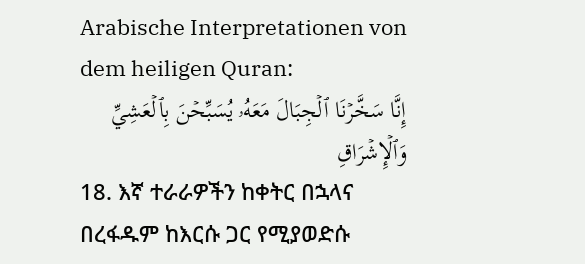Arabische Interpretationen von dem heiligen Quran:
إِنَّا سَخَّرۡنَا ٱلۡجِبَالَ مَعَهُۥ يُسَبِّحۡنَ بِٱلۡعَشِيِّ وَٱلۡإِشۡرَاقِ
18. እኛ ተራራዎችን ከቀትር በኋላና በረፋዱም ከእርሱ ጋር የሚያወድሱ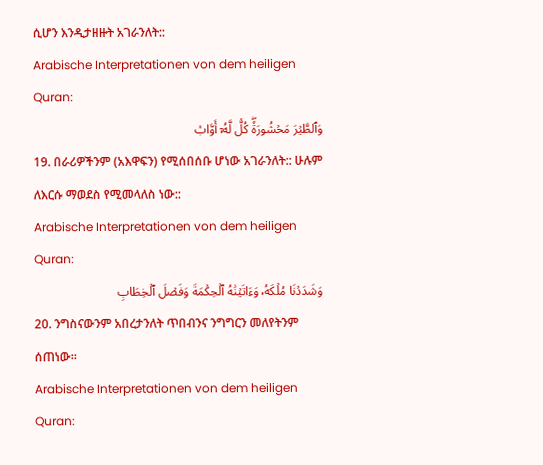ሲሆን እንዲታዘዙት አገራንለት::
Arabische Interpretationen von dem heiligen Quran:
وَٱلطَّيۡرَ مَحۡشُورَةٗۖ كُلّٞ لَّهُۥٓ أَوَّابٞ
19. በራሪዎችንም (አእዋፍን) የሚሰበሰቡ ሆነው አገራንለት:: ሁሉም ለእርሱ ማወደስ የሚመላለስ ነው::
Arabische Interpretationen von dem heiligen Quran:
وَشَدَدۡنَا مُلۡكَهُۥ وَءَاتَيۡنَٰهُ ٱلۡحِكۡمَةَ وَفَصۡلَ ٱلۡخِطَابِ
20. ንግስናውንም አበረታንለት ጥበብንና ንግግርን መለየትንም ሰጠነው።
Arabische Interpretationen von dem heiligen Quran: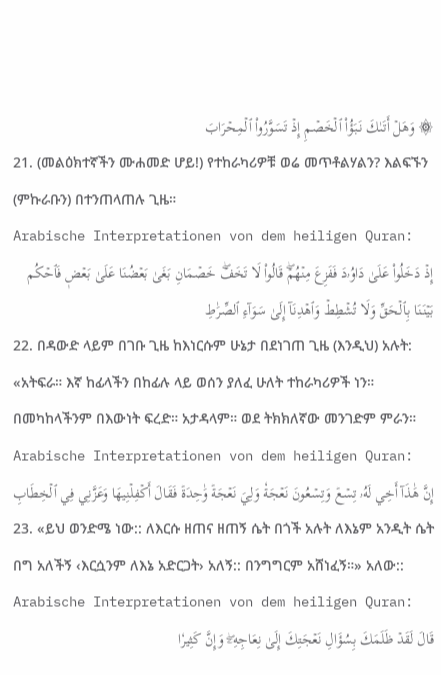۞ وَهَلۡ أَتَىٰكَ نَبَؤُاْ ٱلۡخَصۡمِ إِذۡ تَسَوَّرُواْ ٱلۡمِحۡرَابَ
21. (መልዕክተኛችን ሙሐመድ ሆይ!) የተከራካሪዎቹ ወሬ መጥቶልሃልን? እልፍኙን (ምኩራቡን) በተንጠላጠሉ ጊዜ።
Arabische Interpretationen von dem heiligen Quran:
إِذۡ دَخَلُواْ عَلَىٰ دَاوُۥدَ فَفَزِعَ مِنۡهُمۡۖ قَالُواْ لَا تَخَفۡۖ خَصۡمَانِ بَغَىٰ بَعۡضُنَا عَلَىٰ بَعۡضٖ فَٱحۡكُم بَيۡنَنَا بِٱلۡحَقِّ وَلَا تُشۡطِطۡ وَٱهۡدِنَآ إِلَىٰ سَوَآءِ ٱلصِّرَٰطِ
22. በዳውድ ላይም በገቡ ጊዜ ከእነርሱም ሁኔታ በደነገጠ ጊዜ (እንዲህ) አሉት: «አትፍራ። እኛ ከፊላችን በከፊሉ ላይ ወሰን ያለፈ ሁለት ተከራካሪዎች ነን። በመካከላችንም በእውነት ፍረድ። አታዳላም። ወደ ትክክለኛው መንገድም ምራን።
Arabische Interpretationen von dem heiligen Quran:
إِنَّ هَٰذَآ أَخِي لَهُۥ تِسۡعٞ وَتِسۡعُونَ نَعۡجَةٗ وَلِيَ نَعۡجَةٞ وَٰحِدَةٞ فَقَالَ أَكۡفِلۡنِيهَا وَعَزَّنِي فِي ٱلۡخِطَابِ
23. «ይህ ወንድሜ ነው:: ለእርሱ ዘጠና ዘጠኝ ሴት በጎች አሉት ለእኔም አንዲት ሴት በግ አለችኝ ‹እርሷንም ለእኔ አድርጋት› አለኝ:: በንግግርም አሸነፈኝ።» አለው::
Arabische Interpretationen von dem heiligen Quran:
قَالَ لَقَدۡ ظَلَمَكَ بِسُؤَالِ نَعۡجَتِكَ إِلَىٰ نِعَاجِهِۦۖ وَإِنَّ كَثِيرٗا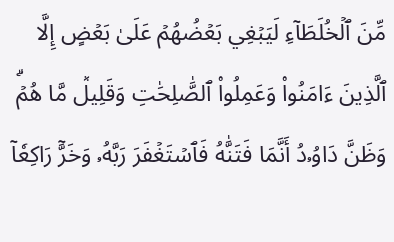مِّنَ ٱلۡخُلَطَآءِ لَيَبۡغِي بَعۡضُهُمۡ عَلَىٰ بَعۡضٍ إِلَّا ٱلَّذِينَ ءَامَنُواْ وَعَمِلُواْ ٱلصَّٰلِحَٰتِ وَقَلِيلٞ مَّا هُمۡۗ وَظَنَّ دَاوُۥدُ أَنَّمَا فَتَنَّٰهُ فَٱسۡتَغۡفَرَ رَبَّهُۥ وَخَرَّۤ رَاكِعٗاۤ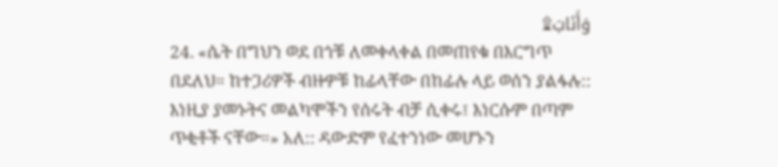وَأَنَابَ۩
24. «ሴት በግህን ወደ በጎቹ ለመቀላቀል በመጠየቁ በእርግጥ በደለህ። ከተጋሪዎች ብዙዎቹ ከፊላቸው በከፊሉ ላይ ወሰን ያልፋሉ:: እነዚያ ያመኑትና መልካሞችን የሰሩት ብቻ ሲቀሩ፤ እነርሱም በጣም ጥቂቶች ናቸው።» አለ:: ዳውድም የፈተንነው መሆኑን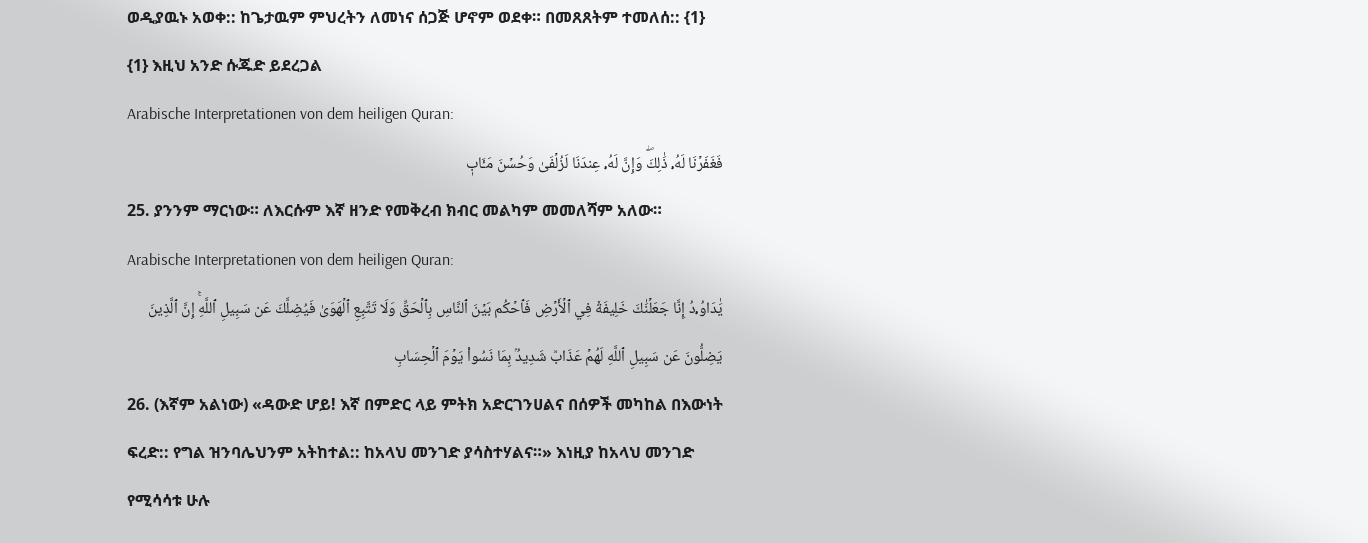ወዲያዉኑ አወቀ:: ከጌታዉም ምህረትን ለመነና ሰጋጅ ሆኖም ወደቀ። በመጸጸትም ተመለሰ:: {1}
{1} እዚህ አንድ ሱጁድ ይደረጋል
Arabische Interpretationen von dem heiligen Quran:
فَغَفَرۡنَا لَهُۥ ذَٰلِكَۖ وَإِنَّ لَهُۥ عِندَنَا لَزُلۡفَىٰ وَحُسۡنَ مَـَٔابٖ
25. ያንንም ማርነው። ለእርሱም እኛ ዘንድ የመቅረብ ክብር መልካም መመለሻም አለው።
Arabische Interpretationen von dem heiligen Quran:
يَٰدَاوُۥدُ إِنَّا جَعَلۡنَٰكَ خَلِيفَةٗ فِي ٱلۡأَرۡضِ فَٱحۡكُم بَيۡنَ ٱلنَّاسِ بِٱلۡحَقِّ وَلَا تَتَّبِعِ ٱلۡهَوَىٰ فَيُضِلَّكَ عَن سَبِيلِ ٱللَّهِۚ إِنَّ ٱلَّذِينَ يَضِلُّونَ عَن سَبِيلِ ٱللَّهِ لَهُمۡ عَذَابٞ شَدِيدُۢ بِمَا نَسُواْ يَوۡمَ ٱلۡحِسَابِ
26. (እኛም አልነው) «ዳውድ ሆይ! እኛ በምድር ላይ ምትክ አድርገንሀልና በሰዎች መካከል በእውነት ፍረድ:: የግል ዝንባሌህንም አትከተል:: ከአላህ መንገድ ያሳስተሃልና።» እነዚያ ከአላህ መንገድ የሚሳሳቱ ሁሉ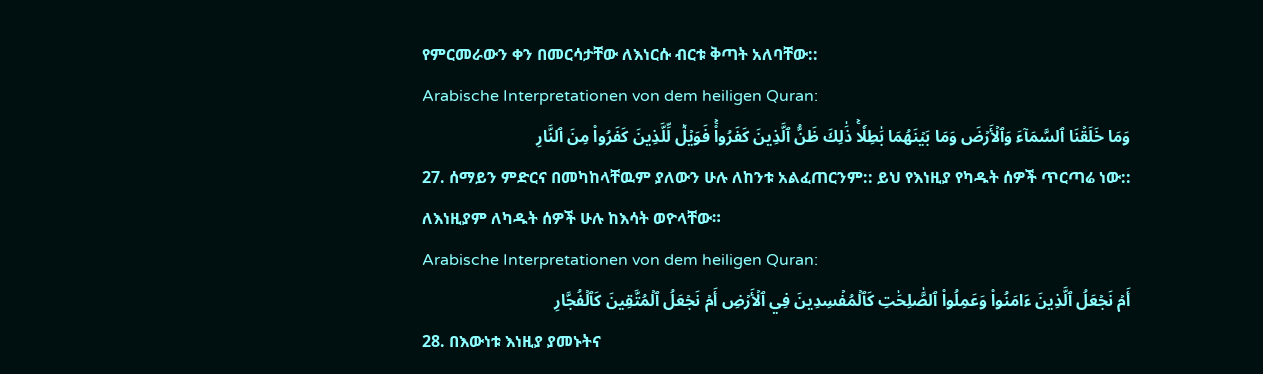የምርመራውን ቀን በመርሳታቸው ለእነርሱ ብርቱ ቅጣት አለባቸው::
Arabische Interpretationen von dem heiligen Quran:
وَمَا خَلَقۡنَا ٱلسَّمَآءَ وَٱلۡأَرۡضَ وَمَا بَيۡنَهُمَا بَٰطِلٗاۚ ذَٰلِكَ ظَنُّ ٱلَّذِينَ كَفَرُواْۚ فَوَيۡلٞ لِّلَّذِينَ كَفَرُواْ مِنَ ٱلنَّارِ
27. ሰማይን ምድርና በመካከላቸዉም ያለውን ሁሉ ለከንቱ አልፈጠርንም:: ይህ የእነዚያ የካዱት ሰዎች ጥርጣሬ ነው:: ለእነዚያም ለካዱት ሰዎች ሁሉ ከእሳት ወዮላቸው።
Arabische Interpretationen von dem heiligen Quran:
أَمۡ نَجۡعَلُ ٱلَّذِينَ ءَامَنُواْ وَعَمِلُواْ ٱلصَّٰلِحَٰتِ كَٱلۡمُفۡسِدِينَ فِي ٱلۡأَرۡضِ أَمۡ نَجۡعَلُ ٱلۡمُتَّقِينَ كَٱلۡفُجَّارِ
28. በእውነቱ እነዚያ ያመኑትና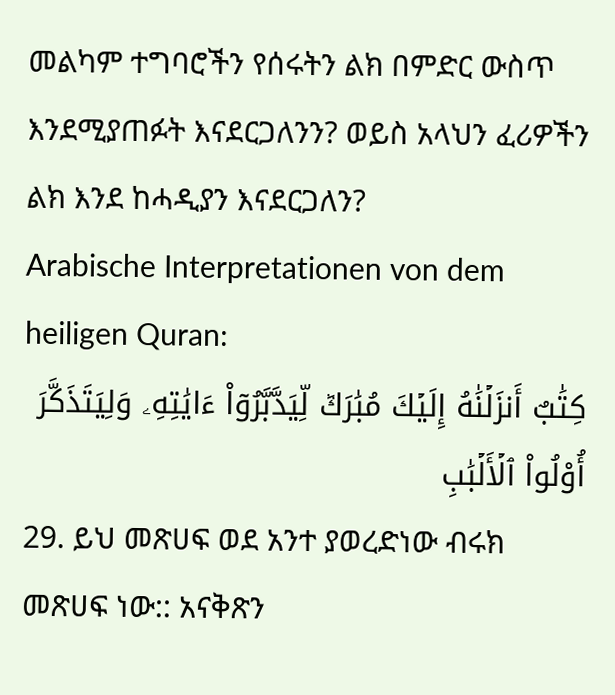መልካም ተግባሮችን የሰሩትን ልክ በምድር ውስጥ እንደሚያጠፉት እናደርጋለንን? ወይስ አላህን ፈሪዎችን ልክ እንደ ከሓዲያን እናደርጋለን?
Arabische Interpretationen von dem heiligen Quran:
كِتَٰبٌ أَنزَلۡنَٰهُ إِلَيۡكَ مُبَٰرَكٞ لِّيَدَّبَّرُوٓاْ ءَايَٰتِهِۦ وَلِيَتَذَكَّرَ أُوْلُواْ ٱلۡأَلۡبَٰبِ
29. ይህ መጽሀፍ ወደ አንተ ያወረድነው ብሩክ መጽሀፍ ነው:: አናቅጽን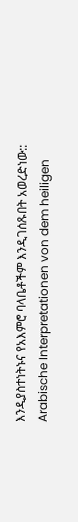እንዲያስተነትኑና የአእምሮ ባላቤቶችም እንዲገሰጹበት አወረድነው::
Arabische Interpretationen von dem heiligen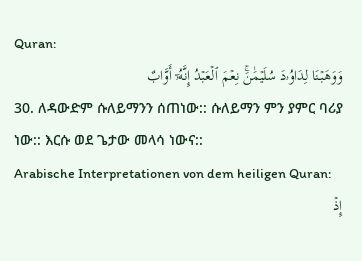Quran:
وَوَهَبۡنَا لِدَاوُۥدَ سُلَيۡمَٰنَۚ نِعۡمَ ٱلۡعَبۡدُ إِنَّهُۥٓ أَوَّابٌ
30. ለዳውድም ሱለይማንን ሰጠነው:: ሱለይማን ምን ያምር ባሪያ ነው:: እርሱ ወደ ጌታው መላሳ ነውና::
Arabische Interpretationen von dem heiligen Quran:
إِذۡ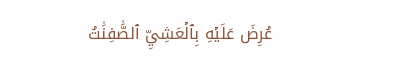عُرِضَ عَلَيۡهِ بِٱلۡعَشِيِّ ٱلصَّٰفِنَٰتُ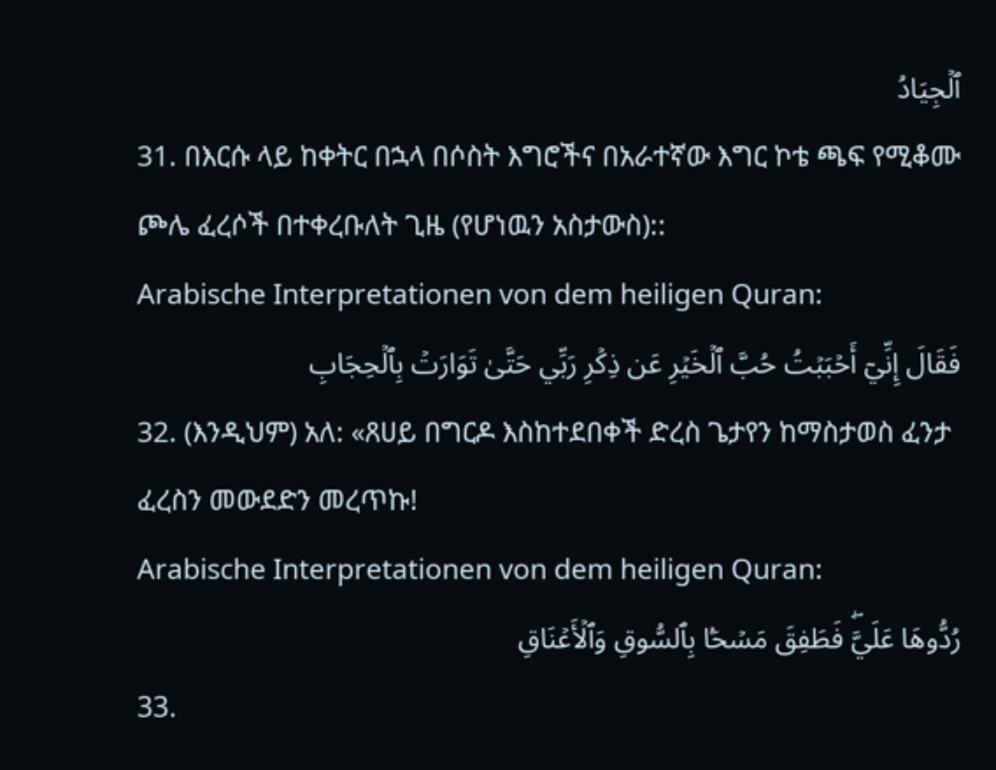ٱلۡجِيَادُ
31. በእርሱ ላይ ከቀትር በኋላ በሶስት እግሮችና በአራተኛው እግር ኮቴ ጫፍ የሚቆሙ ጮሌ ፈረሶች በተቀረቡለት ጊዜ (የሆነዉን አስታውስ)::
Arabische Interpretationen von dem heiligen Quran:
فَقَالَ إِنِّيٓ أَحۡبَبۡتُ حُبَّ ٱلۡخَيۡرِ عَن ذِكۡرِ رَبِّي حَتَّىٰ تَوَارَتۡ بِٱلۡحِجَابِ
32. (እንዲህም) አለ: «ጸሀይ በግርዶ እስከተደበቀች ድረስ ጌታየን ከማስታወስ ፈንታ ፈረስን መውደድን መረጥኩ!
Arabische Interpretationen von dem heiligen Quran:
رُدُّوهَا عَلَيَّۖ فَطَفِقَ مَسۡحَۢا بِٱلسُّوقِ وَٱلۡأَعۡنَاقِ
33.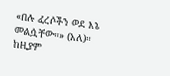«በሉ ፈረሶችን ወደ እኔ መልሷቸው።» (አለ)። ከዚያም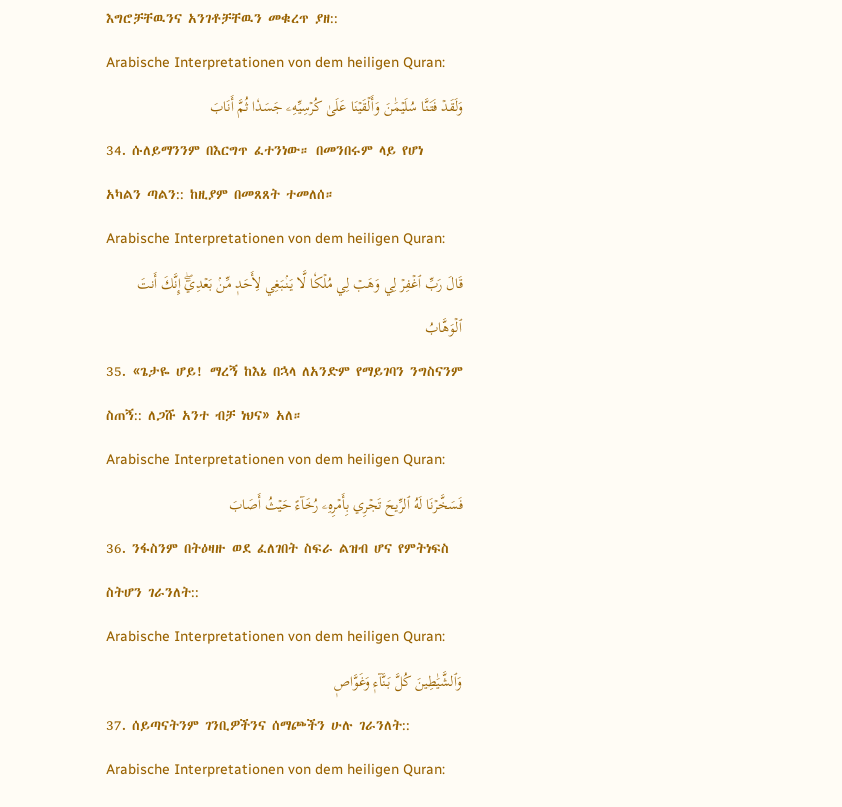እግሮቻቸዉንና አንገቶቻቸዉን መቁረጥ ያዘ::
Arabische Interpretationen von dem heiligen Quran:
وَلَقَدۡ فَتَنَّا سُلَيۡمَٰنَ وَأَلۡقَيۡنَا عَلَىٰ كُرۡسِيِّهِۦ جَسَدٗا ثُمَّ أَنَابَ
34. ሱለይማንንም በእርግጥ ፈተንነው። በመንበሩም ላይ የሆነ አካልን ጣልን:: ከዚያም በመጸጸት ተመለሰ።
Arabische Interpretationen von dem heiligen Quran:
قَالَ رَبِّ ٱغۡفِرۡ لِي وَهَبۡ لِي مُلۡكٗا لَّا يَنۢبَغِي لِأَحَدٖ مِّنۢ بَعۡدِيٓۖ إِنَّكَ أَنتَ ٱلۡوَهَّابُ
35. «ጌታዬ ሆይ! ማረኝ ከእኔ በኋላ ለአንድም የማይገባን ንግስናንም ስጠኝ:: ለጋሹ አንተ ብቻ ነህና» አለ።
Arabische Interpretationen von dem heiligen Quran:
فَسَخَّرۡنَا لَهُ ٱلرِّيحَ تَجۡرِي بِأَمۡرِهِۦ رُخَآءً حَيۡثُ أَصَابَ
36. ንፋስንም በትዕዛዙ ወደ ፈለገበት ስፍራ ልዝብ ሆና የምትነፍስ ስትሆን ገራንለት::
Arabische Interpretationen von dem heiligen Quran:
وَٱلشَّيَٰطِينَ كُلَّ بَنَّآءٖ وَغَوَّاصٖ
37. ሰይጣናትንም ገንቢዎችንና ሰማጮችን ሁሉ ገራንለት::
Arabische Interpretationen von dem heiligen Quran: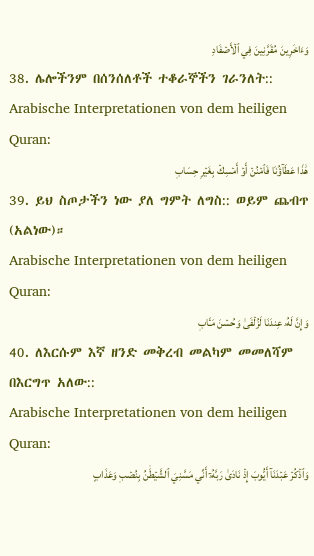وَءَاخَرِينَ مُقَرَّنِينَ فِي ٱلۡأَصۡفَادِ
38. ሌሎችንም በሰንሰለቶች ተቆራኞችን ገራንለት::
Arabische Interpretationen von dem heiligen Quran:
هَٰذَا عَطَآؤُنَا فَٱمۡنُنۡ أَوۡ أَمۡسِكۡ بِغَيۡرِ حِسَابٖ
39. ይህ ስጦታችን ነው ያለ ግምት ለግስ:: ወይም ጨብጥ (አልነው)።
Arabische Interpretationen von dem heiligen Quran:
وَإِنَّ لَهُۥ عِندَنَا لَزُلۡفَىٰ وَحُسۡنَ مَـَٔابٖ
40. ለእርሱም እኛ ዘንድ መቅረብ መልካም መመለሻም በእርግጥ አለው::
Arabische Interpretationen von dem heiligen Quran:
وَٱذۡكُرۡ عَبۡدَنَآ أَيُّوبَ إِذۡ نَادَىٰ رَبَّهُۥٓ أَنِّي مَسَّنِيَ ٱلشَّيۡطَٰنُ بِنُصۡبٖ وَعَذَابٍ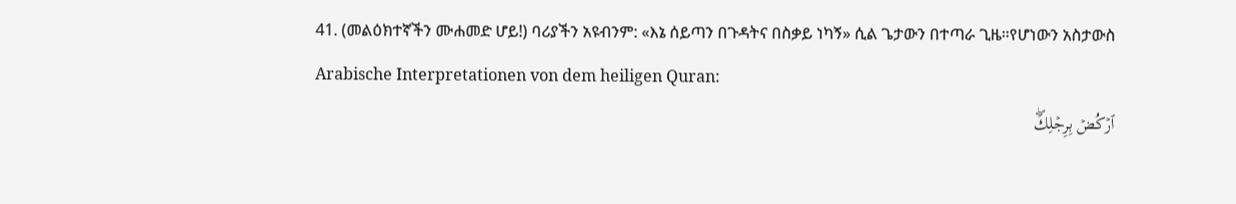41. (መልዕክተኛችን ሙሐመድ ሆይ!) ባሪያችን አዩብንም: «እኔ ሰይጣን በጉዳትና በስቃይ ነካኝ» ሲል ጌታውን በተጣራ ጊዜ።የሆነውን አስታውስ
Arabische Interpretationen von dem heiligen Quran:
ٱرۡكُضۡ بِرِجۡلِكَۖ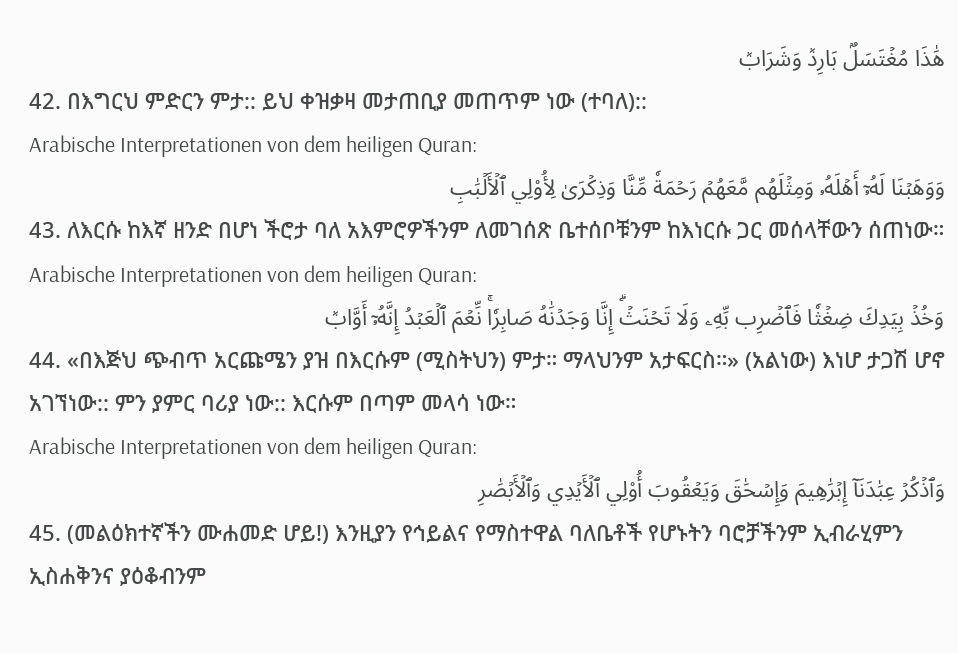هَٰذَا مُغۡتَسَلُۢ بَارِدٞ وَشَرَابٞ
42. በእግርህ ምድርን ምታ:: ይህ ቀዝቃዛ መታጠቢያ መጠጥም ነው (ተባለ)::
Arabische Interpretationen von dem heiligen Quran:
وَوَهَبۡنَا لَهُۥٓ أَهۡلَهُۥ وَمِثۡلَهُم مَّعَهُمۡ رَحۡمَةٗ مِّنَّا وَذِكۡرَىٰ لِأُوْلِي ٱلۡأَلۡبَٰبِ
43. ለእርሱ ከእኛ ዘንድ በሆነ ችሮታ ባለ አእምሮዎችንም ለመገሰጽ ቤተሰቦቹንም ከእነርሱ ጋር መሰላቸውን ሰጠነው።
Arabische Interpretationen von dem heiligen Quran:
وَخُذۡ بِيَدِكَ ضِغۡثٗا فَٱضۡرِب بِّهِۦ وَلَا تَحۡنَثۡۗ إِنَّا وَجَدۡنَٰهُ صَابِرٗاۚ نِّعۡمَ ٱلۡعَبۡدُ إِنَّهُۥٓ أَوَّابٞ
44. «በእጅህ ጭብጥ አርጩሜን ያዝ በእርሱም (ሚስትህን) ምታ። ማላህንም አታፍርስ።» (አልነው) እነሆ ታጋሽ ሆኖ አገኘነው:: ምን ያምር ባሪያ ነው:: እርሱም በጣም መላሳ ነው።
Arabische Interpretationen von dem heiligen Quran:
وَٱذۡكُرۡ عِبَٰدَنَآ إِبۡرَٰهِيمَ وَإِسۡحَٰقَ وَيَعۡقُوبَ أُوْلِي ٱلۡأَيۡدِي وَٱلۡأَبۡصَٰرِ
45. (መልዕክተኛችን ሙሐመድ ሆይ!) እንዚያን የኅይልና የማስተዋል ባለቤቶች የሆኑትን ባሮቻችንም ኢብራሂምን ኢስሐቅንና ያዕቆብንም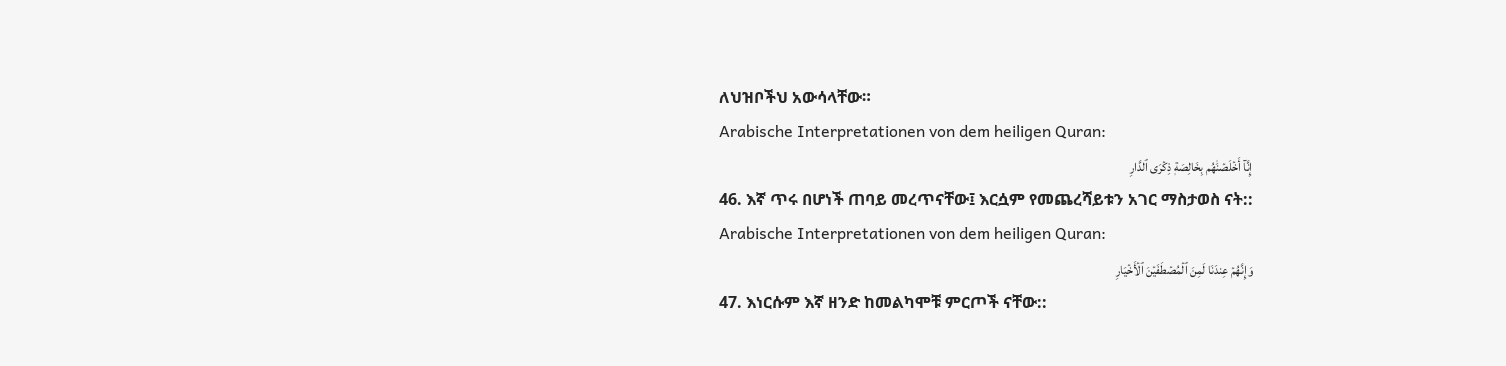ለህዝቦችህ አውሳላቸው።
Arabische Interpretationen von dem heiligen Quran:
إِنَّآ أَخۡلَصۡنَٰهُم بِخَالِصَةٖ ذِكۡرَى ٱلدَّارِ
46. እኛ ጥሩ በሆነች ጠባይ መረጥናቸው፤ እርሷም የመጨረሻይቱን አገር ማስታወስ ናት::
Arabische Interpretationen von dem heiligen Quran:
وَإِنَّهُمۡ عِندَنَا لَمِنَ ٱلۡمُصۡطَفَيۡنَ ٱلۡأَخۡيَارِ
47. እነርሱም እኛ ዘንድ ከመልካሞቹ ምርጦች ናቸው::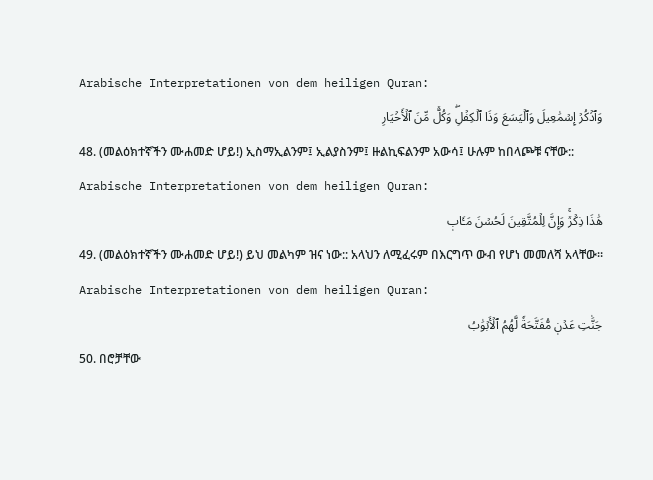Arabische Interpretationen von dem heiligen Quran:
وَٱذۡكُرۡ إِسۡمَٰعِيلَ وَٱلۡيَسَعَ وَذَا ٱلۡكِفۡلِۖ وَكُلّٞ مِّنَ ٱلۡأَخۡيَارِ
48. (መልዕክተኛችን ሙሐመድ ሆይ!) ኢስማኢልንም፤ ኢልያስንም፤ ዙልኪፍልንም አውሳ፤ ሁሉም ከበላጮቹ ናቸው::
Arabische Interpretationen von dem heiligen Quran:
هَٰذَا ذِكۡرٞۚ وَإِنَّ لِلۡمُتَّقِينَ لَحُسۡنَ مَـَٔابٖ
49. (መልዕክተኛችን ሙሐመድ ሆይ!) ይህ መልካም ዝና ነው:: አላህን ለሚፈሩም በእርግጥ ውብ የሆነ መመለሻ አላቸው።
Arabische Interpretationen von dem heiligen Quran:
جَنَّٰتِ عَدۡنٖ مُّفَتَّحَةٗ لَّهُمُ ٱلۡأَبۡوَٰبُ
50. በሮቻቸው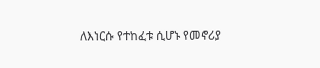ለእነርሱ የተከፈቱ ሲሆኑ የመኖሪያ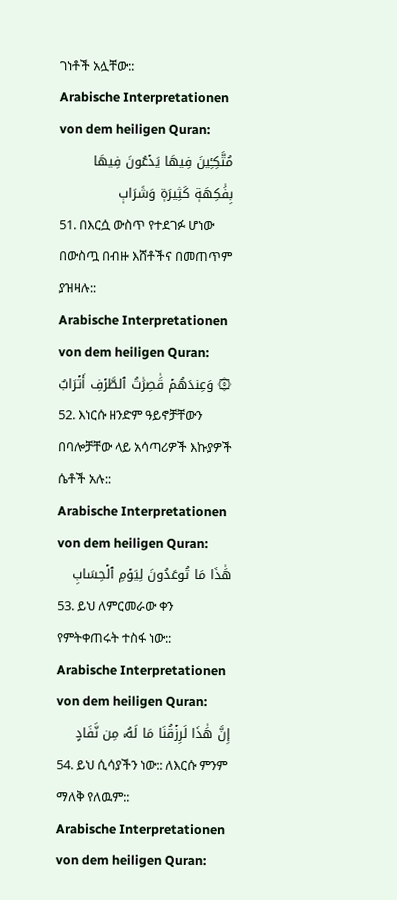ገነቶች አሏቸው::
Arabische Interpretationen von dem heiligen Quran:
مُتَّكِـِٔينَ فِيهَا يَدۡعُونَ فِيهَا بِفَٰكِهَةٖ كَثِيرَةٖ وَشَرَابٖ
51. በእርሷ ውስጥ የተደገፉ ሆነው በውስጧ በብዙ እሸቶችና በመጠጥም ያዝዛሉ::
Arabische Interpretationen von dem heiligen Quran:
۞ وَعِندَهُمۡ قَٰصِرَٰتُ ٱلطَّرۡفِ أَتۡرَابٌ
52. እነርሱ ዘንድም ዓይኖቻቸውን በባሎቻቸው ላይ አሳጣሪዎች እኩያዎች ሴቶች አሉ::
Arabische Interpretationen von dem heiligen Quran:
هَٰذَا مَا تُوعَدُونَ لِيَوۡمِ ٱلۡحِسَابِ
53. ይህ ለምርመራው ቀን የምትቀጠሩት ተስፋ ነው::
Arabische Interpretationen von dem heiligen Quran:
إِنَّ هَٰذَا لَرِزۡقُنَا مَا لَهُۥ مِن نَّفَادٍ
54. ይህ ሲሳያችን ነው:: ለእርሱ ምንም ማለቅ የለዉም::
Arabische Interpretationen von dem heiligen Quran: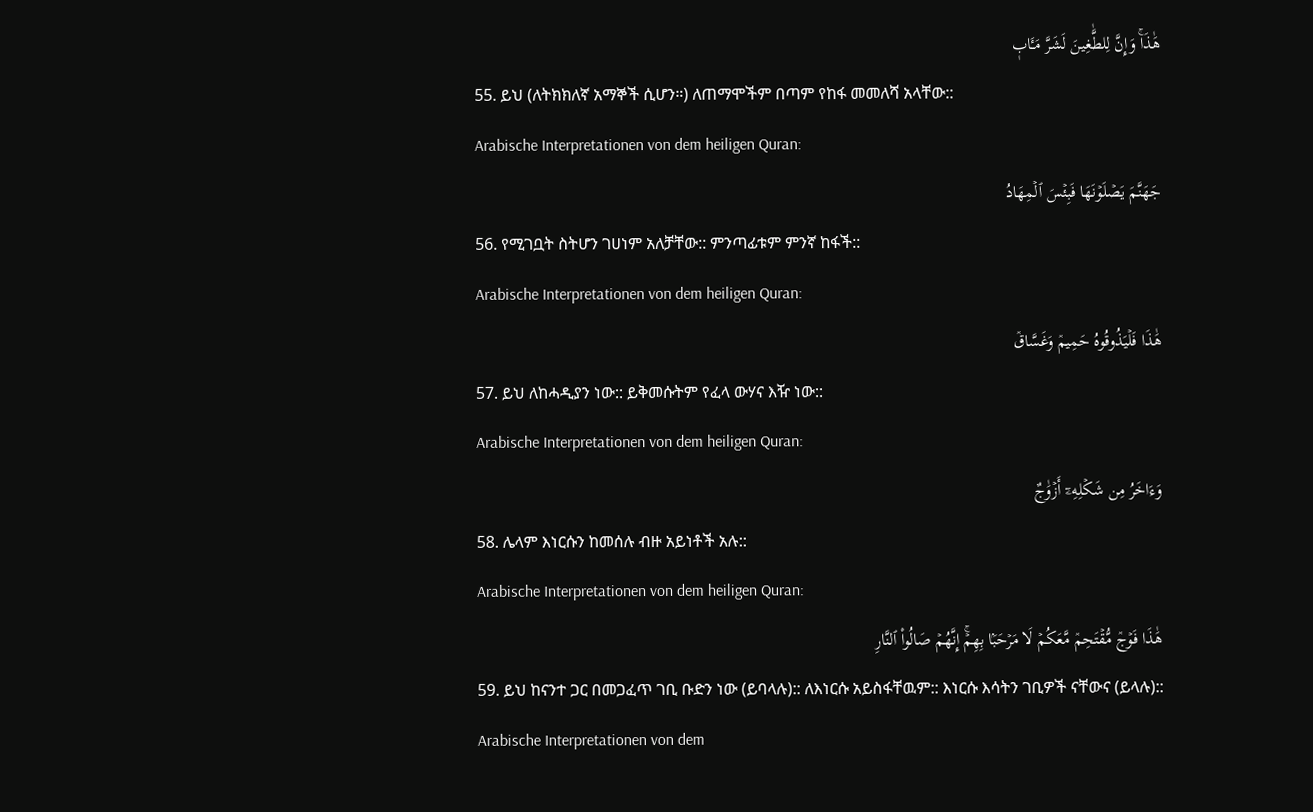هَٰذَاۚ وَإِنَّ لِلطَّٰغِينَ لَشَرَّ مَـَٔابٖ
55. ይህ (ለትክክለኛ አማኞች ሲሆን።) ለጠማሞችም በጣም የከፋ መመለሻ አላቸው::
Arabische Interpretationen von dem heiligen Quran:
جَهَنَّمَ يَصۡلَوۡنَهَا فَبِئۡسَ ٱلۡمِهَادُ
56. የሚገቧት ስትሆን ገሀነም አለቻቸው:: ምንጣፊቱም ምንኛ ከፋች::
Arabische Interpretationen von dem heiligen Quran:
هَٰذَا فَلۡيَذُوقُوهُ حَمِيمٞ وَغَسَّاقٞ
57. ይህ ለከሓዲያን ነው:: ይቅመሱትም የፈላ ውሃና እዥ ነው::
Arabische Interpretationen von dem heiligen Quran:
وَءَاخَرُ مِن شَكۡلِهِۦٓ أَزۡوَٰجٌ
58. ሌላም እነርሱን ከመሰሉ ብዙ አይነቶች አሉ::
Arabische Interpretationen von dem heiligen Quran:
هَٰذَا فَوۡجٞ مُّقۡتَحِمٞ مَّعَكُمۡ لَا مَرۡحَبَۢا بِهِمۡۚ إِنَّهُمۡ صَالُواْ ٱلنَّارِ
59. ይህ ከናንተ ጋር በመጋፈጥ ገቢ ቡድን ነው (ይባላሉ):: ለእነርሱ አይስፋቸዉም:: እነርሱ እሳትን ገቢዎች ናቸውና (ይላሉ)::
Arabische Interpretationen von dem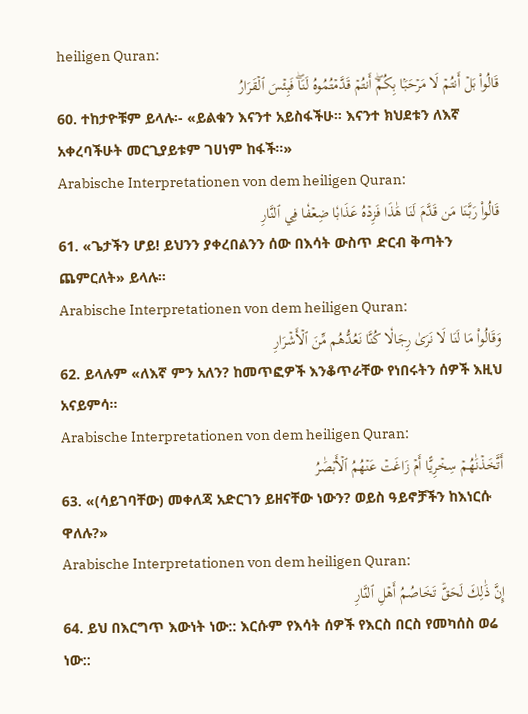heiligen Quran:
قَالُواْ بَلۡ أَنتُمۡ لَا مَرۡحَبَۢا بِكُمۡۖ أَنتُمۡ قَدَّمۡتُمُوهُ لَنَاۖ فَبِئۡسَ ٱلۡقَرَارُ
60. ተከታዮቹም ይላሉ፡- «ይልቁን እናንተ አይስፋችሁ። እናንተ ክህደቱን ለእኛ አቀረባችሁት መርጊያይቱም ገሀነም ከፋች።»
Arabische Interpretationen von dem heiligen Quran:
قَالُواْ رَبَّنَا مَن قَدَّمَ لَنَا هَٰذَا فَزِدۡهُ عَذَابٗا ضِعۡفٗا فِي ٱلنَّارِ
61. «ጌታችን ሆይ! ይህንን ያቀረበልንን ሰው በእሳት ውስጥ ድርብ ቅጣትን ጨምርለት» ይላሉ።
Arabische Interpretationen von dem heiligen Quran:
وَقَالُواْ مَا لَنَا لَا نَرَىٰ رِجَالٗا كُنَّا نَعُدُّهُم مِّنَ ٱلۡأَشۡرَارِ
62. ይላሉም «ለእኛ ምን አለን? ከመጥፎዎች እንቆጥራቸው የነበሩትን ሰዎች እዚህ አናይምሳ።
Arabische Interpretationen von dem heiligen Quran:
أَتَّخَذۡنَٰهُمۡ سِخۡرِيًّا أَمۡ زَاغَتۡ عَنۡهُمُ ٱلۡأَبۡصَٰرُ
63. «(ሳይገባቸው) መቀለጃ አድርገን ይዘናቸው ነውን? ወይስ ዓይኖቻችን ከእነርሱ ዋለሉ?»
Arabische Interpretationen von dem heiligen Quran:
إِنَّ ذَٰلِكَ لَحَقّٞ تَخَاصُمُ أَهۡلِ ٱلنَّارِ
64. ይህ በእርግጥ እውነት ነው:: እርሱም የእሳት ሰዎች የእርስ በርስ የመካሰስ ወሬ ነው::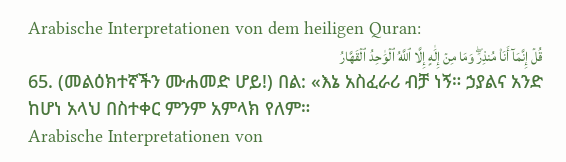Arabische Interpretationen von dem heiligen Quran:
قُلۡ إِنَّمَآ أَنَا۠ مُنذِرٞۖ وَمَا مِنۡ إِلَٰهٍ إِلَّا ٱللَّهُ ٱلۡوَٰحِدُ ٱلۡقَهَّارُ
65. (መልዕክተኛችን ሙሐመድ ሆይ!) በል: «እኔ አስፈራሪ ብቻ ነኝ። ኃያልና አንድ ከሆነ አላህ በስተቀር ምንም አምላክ የለም።
Arabische Interpretationen von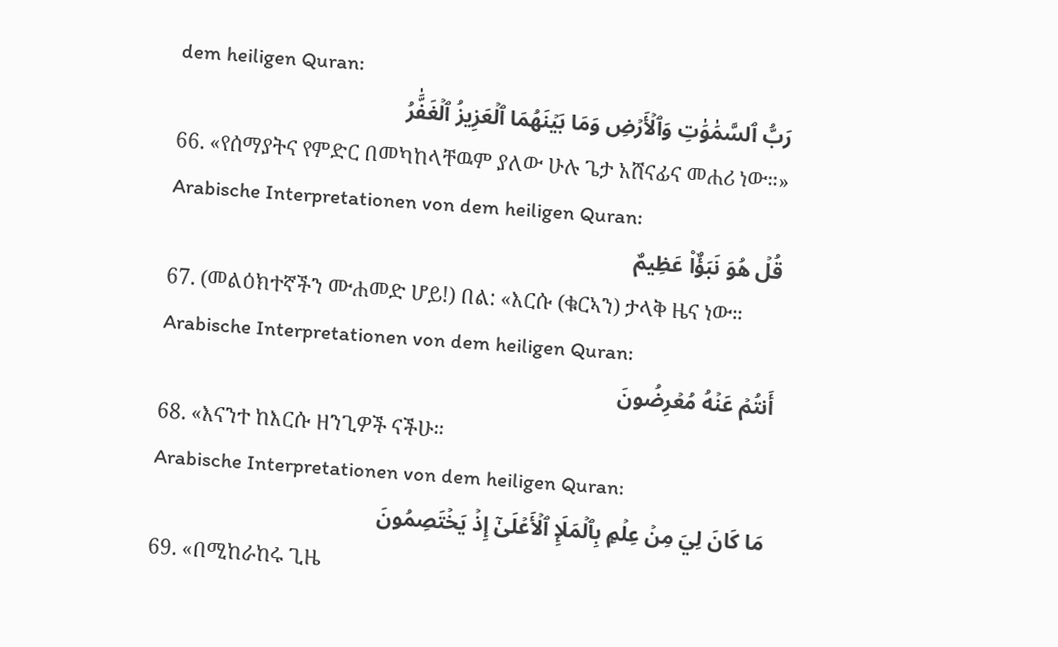dem heiligen Quran:
رَبُّ ٱلسَّمَٰوَٰتِ وَٱلۡأَرۡضِ وَمَا بَيۡنَهُمَا ٱلۡعَزِيزُ ٱلۡغَفَّٰرُ
66. «የሰማያትና የምድር በመካከላቸዉም ያለው ሁሉ ጌታ አሸናፊና መሐሪ ነው።»
Arabische Interpretationen von dem heiligen Quran:
قُلۡ هُوَ نَبَؤٌاْ عَظِيمٌ
67. (መልዕክተኛችን ሙሐመድ ሆይ!) በል: «እርሱ (ቁርኣን) ታላቅ ዜና ነው።
Arabische Interpretationen von dem heiligen Quran:
أَنتُمۡ عَنۡهُ مُعۡرِضُونَ
68. «እናንተ ከእርሱ ዘንጊዎች ናችሁ።
Arabische Interpretationen von dem heiligen Quran:
مَا كَانَ لِيَ مِنۡ عِلۡمِۭ بِٱلۡمَلَإِ ٱلۡأَعۡلَىٰٓ إِذۡ يَخۡتَصِمُونَ
69. «በሚከራከሩ ጊዜ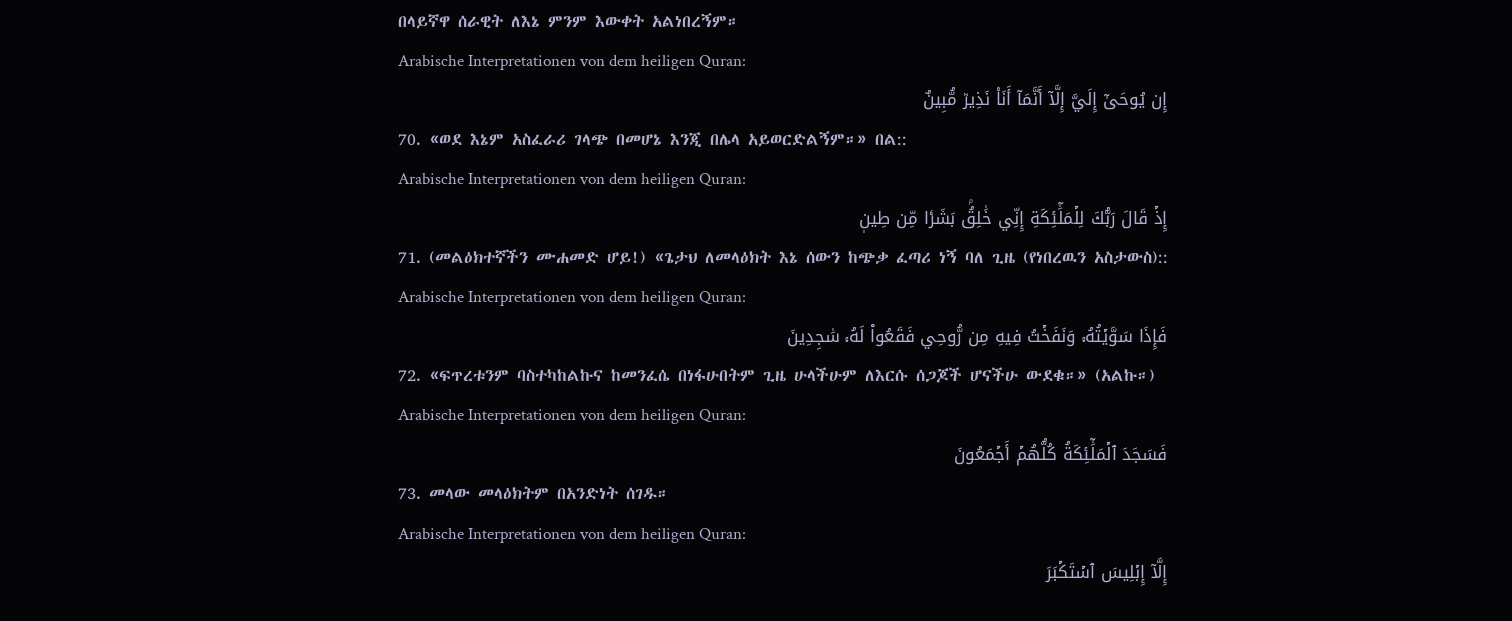በላይኛዋ ሰራዊት ለእኔ ምንም እውቀት አልነበረኝም።
Arabische Interpretationen von dem heiligen Quran:
إِن يُوحَىٰٓ إِلَيَّ إِلَّآ أَنَّمَآ أَنَا۠ نَذِيرٞ مُّبِينٌ
70. «ወደ እኔም አስፈራሪ ገላጭ በመሆኔ እንጂ በሌላ አይወርድልኝም።» በል::
Arabische Interpretationen von dem heiligen Quran:
إِذۡ قَالَ رَبُّكَ لِلۡمَلَٰٓئِكَةِ إِنِّي خَٰلِقُۢ بَشَرٗا مِّن طِينٖ
71. (መልዕክተኛችን ሙሐመድ ሆይ!) «ጌታህ ለመላዕክት እኔ ሰውን ከጭቃ ፈጣሪ ነኝ ባለ ጊዜ (የነበረዉን አስታውስ)::
Arabische Interpretationen von dem heiligen Quran:
فَإِذَا سَوَّيۡتُهُۥ وَنَفَخۡتُ فِيهِ مِن رُّوحِي فَقَعُواْ لَهُۥ سَٰجِدِينَ
72. «ፍጥረቱንም ባስተካከልኩና ከመንፈሴ በነፋሁበትም ጊዜ ሁላችሁም ለእርሱ ሰጋጆች ሆናችሁ ውደቁ።» (አልኩ።)
Arabische Interpretationen von dem heiligen Quran:
فَسَجَدَ ٱلۡمَلَٰٓئِكَةُ كُلُّهُمۡ أَجۡمَعُونَ
73. መላው መላዕክትም በአንድነት ሰገዱ።
Arabische Interpretationen von dem heiligen Quran:
إِلَّآ إِبۡلِيسَ ٱسۡتَكۡبَرَ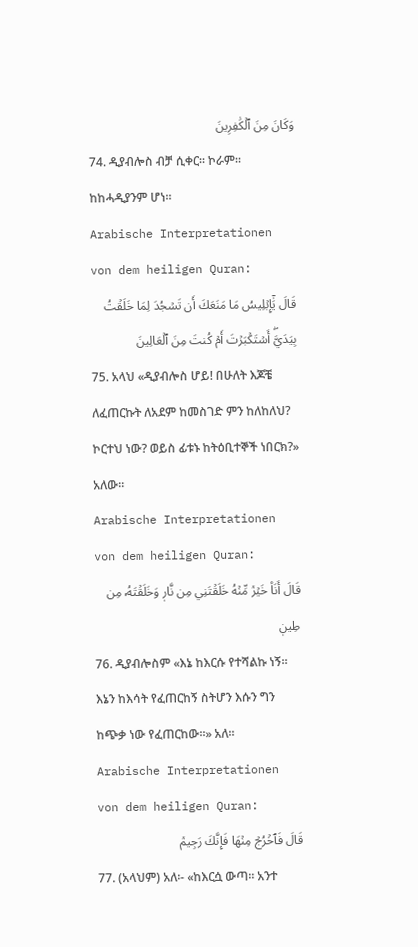وَكَانَ مِنَ ٱلۡكَٰفِرِينَ
74. ዲያብሎስ ብቻ ሲቀር። ኮራም። ከከሓዲያንም ሆነ።
Arabische Interpretationen von dem heiligen Quran:
قَالَ يَٰٓإِبۡلِيسُ مَا مَنَعَكَ أَن تَسۡجُدَ لِمَا خَلَقۡتُ بِيَدَيَّۖ أَسۡتَكۡبَرۡتَ أَمۡ كُنتَ مِنَ ٱلۡعَالِينَ
75. አላህ «ዲያብሎስ ሆይ! በሁለት እጆቼ ለፈጠርኩት ለአደም ከመስገድ ምን ከለከለህ? ኮርተህ ነው? ወይስ ፊቱኑ ከትዕቢተኞች ነበርክ?» አለው።
Arabische Interpretationen von dem heiligen Quran:
قَالَ أَنَا۠ خَيۡرٞ مِّنۡهُ خَلَقۡتَنِي مِن نَّارٖ وَخَلَقۡتَهُۥ مِن طِينٖ
76. ዲያብሎስም «እኔ ከእርሱ የተሻልኩ ነኝ። እኔን ከእሳት የፈጠርከኝ ስትሆን እሱን ግን ከጭቃ ነው የፈጠርከው።» አለ።
Arabische Interpretationen von dem heiligen Quran:
قَالَ فَٱخۡرُجۡ مِنۡهَا فَإِنَّكَ رَجِيمٞ
77. (አላህም) አለ፡- «ከእርሷ ውጣ። አንተ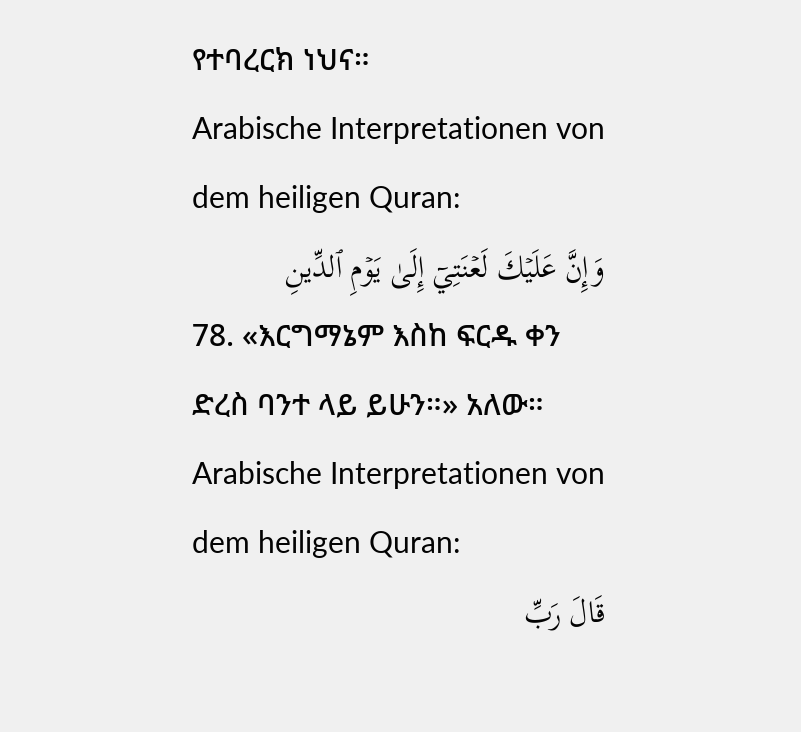የተባረርክ ነህና።
Arabische Interpretationen von dem heiligen Quran:
وَإِنَّ عَلَيۡكَ لَعۡنَتِيٓ إِلَىٰ يَوۡمِ ٱلدِّينِ
78. «እርግማኔም እስከ ፍርዱ ቀን ድረስ ባንተ ላይ ይሁን።» አለው።
Arabische Interpretationen von dem heiligen Quran:
قَالَ رَبِّ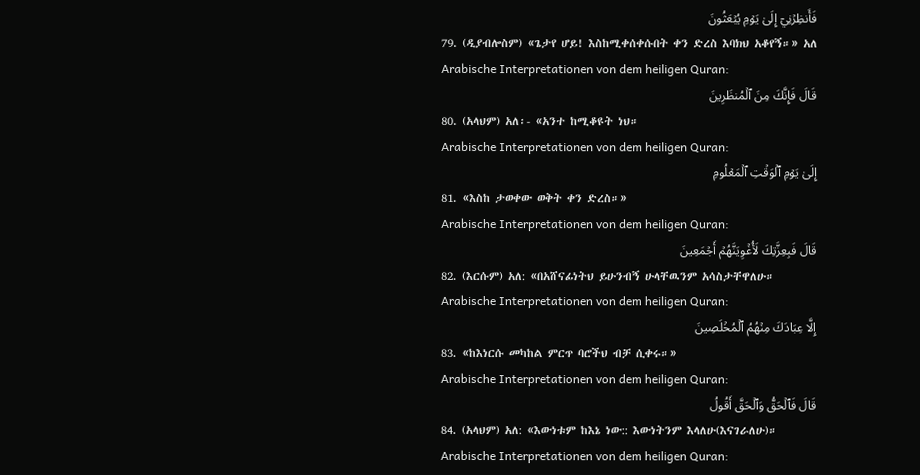فَأَنظِرۡنِيٓ إِلَىٰ يَوۡمِ يُبۡعَثُونَ
79. (ዲያብሎስም) «ጌታየ ሆይ! እስከሚቀሰቀሱበት ቀን ድረስ እባክህ አቆየኝ።» አለ
Arabische Interpretationen von dem heiligen Quran:
قَالَ فَإِنَّكَ مِنَ ٱلۡمُنظَرِينَ
80. (አላህም) አለ፡- «አንተ ከሚቆዩት ነህ።
Arabische Interpretationen von dem heiligen Quran:
إِلَىٰ يَوۡمِ ٱلۡوَقۡتِ ٱلۡمَعۡلُومِ
81. «እስከ ታወቀው ወቅት ቀን ድረስ።»
Arabische Interpretationen von dem heiligen Quran:
قَالَ فَبِعِزَّتِكَ لَأُغۡوِيَنَّهُمۡ أَجۡمَعِينَ
82. (እርሱም) አለ: «በአሸናፊነትህ ይሁንብኝ ሁላቸዉንም አሳስታቸዋለሁ።
Arabische Interpretationen von dem heiligen Quran:
إِلَّا عِبَادَكَ مِنۡهُمُ ٱلۡمُخۡلَصِينَ
83. «ከእነርሱ መካከል ምርጥ ባሮችህ ብቻ ሲቀሩ።»
Arabische Interpretationen von dem heiligen Quran:
قَالَ فَٱلۡحَقُّ وَٱلۡحَقَّ أَقُولُ
84. (አላህም) አለ: «እውነቱም ከእኔ ነው:: እውነትንም እላለሁ(እናገራለሁ)።
Arabische Interpretationen von dem heiligen Quran: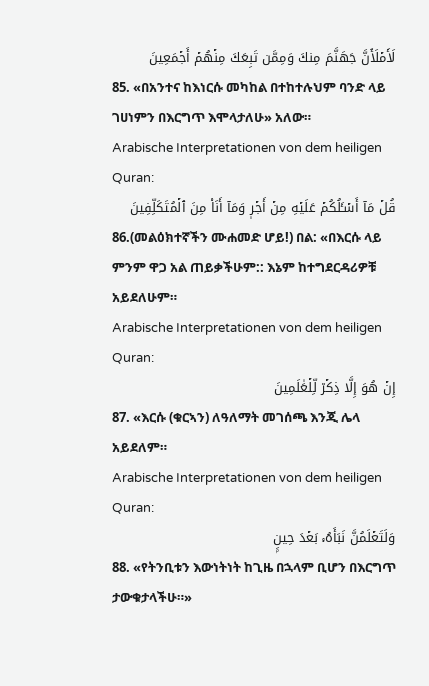لَأَمۡلَأَنَّ جَهَنَّمَ مِنكَ وَمِمَّن تَبِعَكَ مِنۡهُمۡ أَجۡمَعِينَ
85. «በአንተና ከእነርሱ መካከል በተከተሉህም ባንድ ላይ ገሀነምን በእርግጥ እሞላታለሁ» አለው።
Arabische Interpretationen von dem heiligen Quran:
قُلۡ مَآ أَسۡـَٔلُكُمۡ عَلَيۡهِ مِنۡ أَجۡرٖ وَمَآ أَنَا۠ مِنَ ٱلۡمُتَكَلِّفِينَ
86.(መልዕክተኛችን ሙሐመድ ሆይ!) በል: «በእርሱ ላይ ምንም ዋጋ አል ጠይቃችሁም:: እኔም ከተግደርዳሪዎቹ አይደለሁም።
Arabische Interpretationen von dem heiligen Quran:
إِنۡ هُوَ إِلَّا ذِكۡرٞ لِّلۡعَٰلَمِينَ
87. «እርሱ (ቁርኣን) ለዓለማት መገሰጫ እንጂ ሌላ አይደለም።
Arabische Interpretationen von dem heiligen Quran:
وَلَتَعۡلَمُنَّ نَبَأَهُۥ بَعۡدَ حِينِۭ
88. «የትንቢቱን እውነትነት ከጊዜ በኋላም ቢሆን በእርግጥ ታውቁታላችሁ።»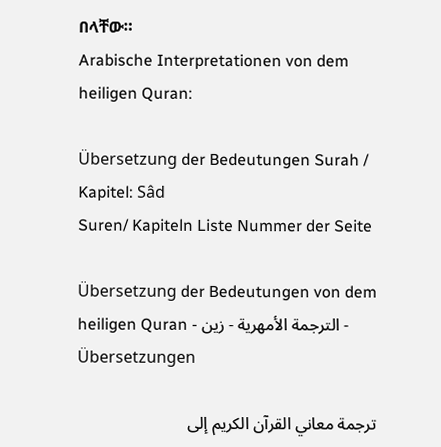በላቸው።
Arabische Interpretationen von dem heiligen Quran:

Übersetzung der Bedeutungen Surah / Kapitel: Sâd
Suren/ Kapiteln Liste Nummer der Seite

Übersetzung der Bedeutungen von dem heiligen Quran - الترجمة الأمهرية - زين - Übersetzungen

ترجمة معاني القرآن الكريم إلى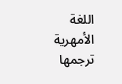اللغة الأمهرية ترجمها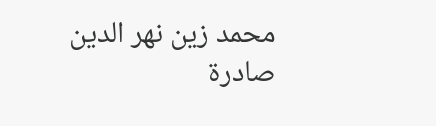محمد زين نهر الدين صادرة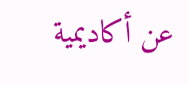عن أكاديمية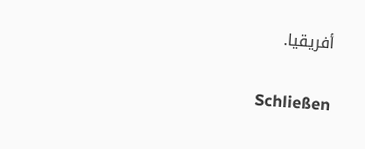أفريقيا.

Schließen